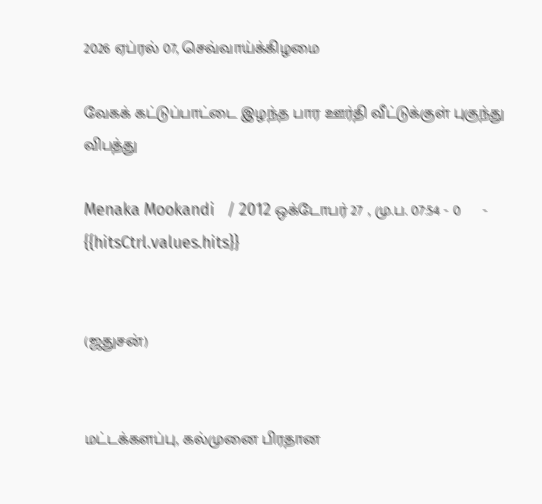2026 ஏப்ரல் 07, செவ்வாய்க்கிழமை

வேகக் கட்டுப்பாட்டை இழந்த பார ஊர்தி வீட்டுக்குள் புகுந்து விபத்து

Menaka Mookandi   / 2012 ஒக்டோபர் 27 , மு.ப. 07:54 - 0     - {{hitsCtrl.values.hits}}


(ஜதுசன்)


மட்டக்களப்பு, கல்முனை பிரதான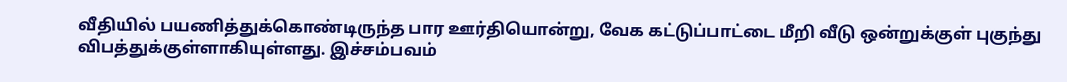வீதியில் பயணித்துக்கொண்டிருந்த பார ஊர்தியொன்று, வேக கட்டுப்பாட்டை மீறி வீடு ஒன்றுக்குள் புகுந்து விபத்துக்குள்ளாகியுள்ளது. இச்சம்பவம்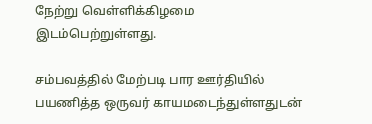நேற்று வெள்ளிக்கிழமை இடம்பெற்றுள்ளது.

சம்பவத்தில் மேற்படி பார ஊர்தியில் பயணித்த ஒருவர் காயமடைந்துள்ளதுடன்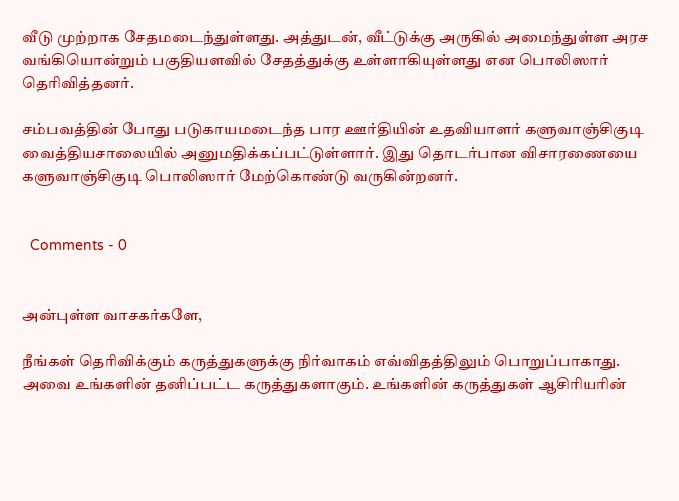வீடு முற்றாக சேதமடைந்துள்ளது. அத்துடன், வீட்டுக்கு அருகில் அமைந்துள்ள அரச வங்கியொன்றும் பகுதியளவில் சேதத்துக்கு உள்ளாகியுள்ளது என பொலிஸார் தெரிவித்தனர்.

சம்பவத்தின் போது படுகாயமடைந்த பார ஊர்தியின் உதவியாளர் களுவாஞ்சிகுடி வைத்தியசாலையில் அனுமதிக்கப்பட்டுள்ளார். இது தொடர்பான விசாரணையை களுவாஞ்சிகுடி பொலிஸார் மேற்கொண்டு வருகின்றனர்.


  Comments - 0


அன்புள்ள வாசகர்களே,

நீங்கள் தெரிவிக்கும் கருத்துகளுக்கு நிர்வாகம் எவ்விதத்திலும் பொறுப்பாகாது. அவை உங்களின் தனிப்பட்ட கருத்துகளாகும். உங்களின் கருத்துகள் ஆசிரியரின்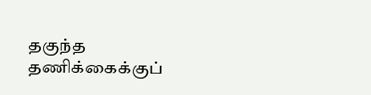தகுந்த தணிக்கைக்குப்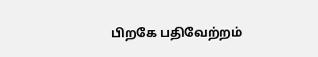பிறகே பதிவேற்றம்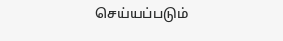செய்யப்படும்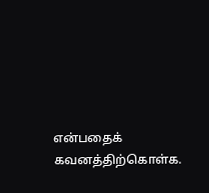என்பதைக் கவனத்திற்கொள்க.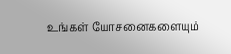உங்கள் யோசனைகளையும்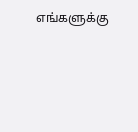எங்களுக்கு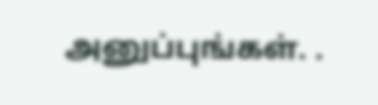அனுப்புங்கள். .